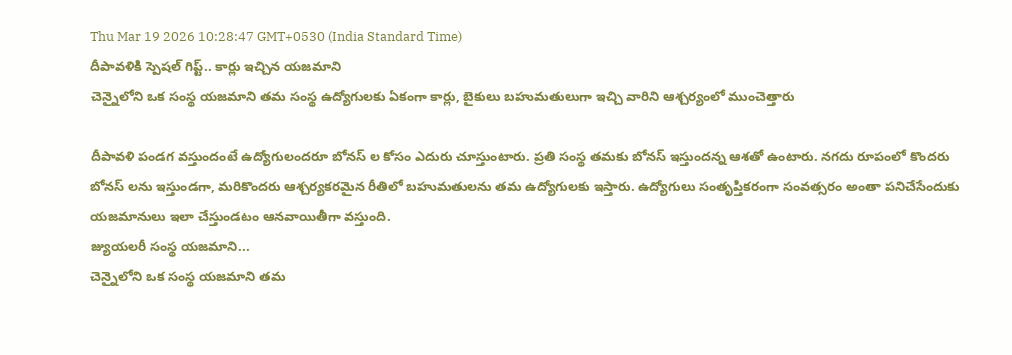Thu Mar 19 2026 10:28:47 GMT+0530 (India Standard Time)
దీపావళికి స్పెషల్ గిప్ట్.. కార్లు ఇచ్చిన యజమాని
చెన్నైలోని ఒక సంస్థ యజమాని తమ సంస్థ ఉద్యోగులకు ఏకంగా కార్లు, బైకులు బహుమతులుగా ఇచ్చి వారిని ఆశ్చర్యంలో ముంచెత్తారు

దీపావళి పండగ వస్తుందంటే ఉద్యోగులందరూ బోనస్ ల కోసం ఎదురు చూస్తుంటారు. ప్రతి సంస్థ తమకు బోనస్ ఇస్తుందన్న ఆశతో ఉంటారు. నగదు రూపంలో కొందరు బోనస్ లను ఇస్తుండగా, మరికొందరు ఆశ్చర్యకరమైన రీతిలో బహుమతులను తమ ఉద్యోగులకు ఇస్తారు. ఉద్యోగులు సంతృప్తికరంగా సంవత్సరం అంతా పనిచేసేందుకు యజమానులు ఇలా చేస్తుండటం ఆనవాయితీగా వస్తుంది.
జ్యుయలరీ సంస్థ యజమాని...
చెన్నైలోని ఒక సంస్థ యజమాని తమ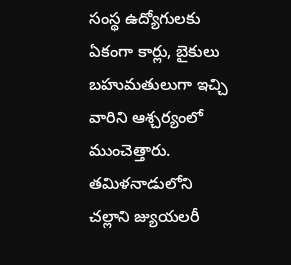సంస్థ ఉద్యోగులకు ఏకంగా కార్లు, బైకులు బహుమతులుగా ఇచ్చి వారిని ఆశ్చర్యంలో ముంచెత్తారు. తమిళనాడులోని చల్లాని జ్యుయలరీ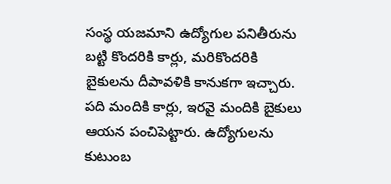సంస్థ యజమాని ఉద్యోగుల పనితీరును బట్టి కొందరికి కార్లు, మరికొందరికి బైకులను దీపావళికి కానుకగా ఇచ్చారు. పది మందికి కార్లు, ఇరవై మందికి బైకులు ఆయన పంచిపెట్టారు. ఉద్యోగులను కుటుంబ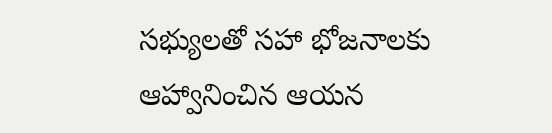సభ్యులతో సహా భోజనాలకు ఆహ్వానించిన ఆయన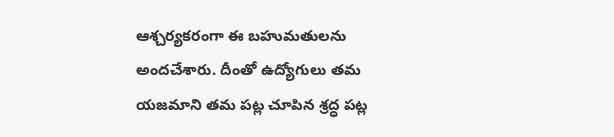ఆశ్చర్యకరంగా ఈ బహుమతులను అందచేశారు. దీంతో ఉద్యోగులు తమ యజమాని తమ పట్ల చూపిన శ్రద్ధ పట్ల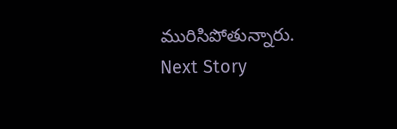మురిసిపోతున్నారు.
Next Story